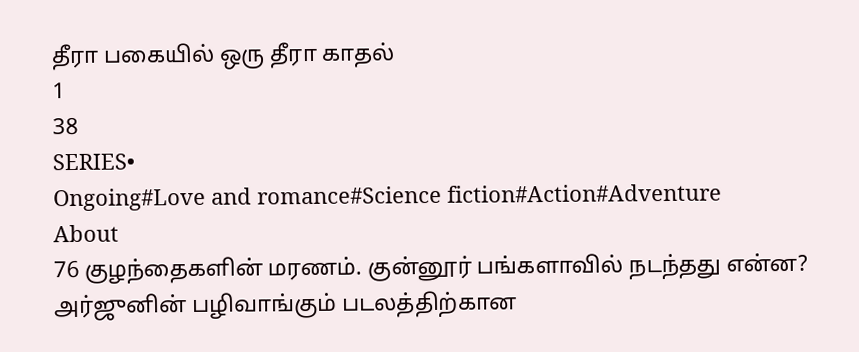தீரா பகையில் ஒரு தீரா காதல்
1
38
SERIES•
Ongoing#Love and romance#Science fiction#Action#Adventure
About
76 குழந்தைகளின் மரணம். குன்னூர் பங்களாவில் நடந்தது என்ன? அர்ஜுனின் பழிவாங்கும் படலத்திற்கான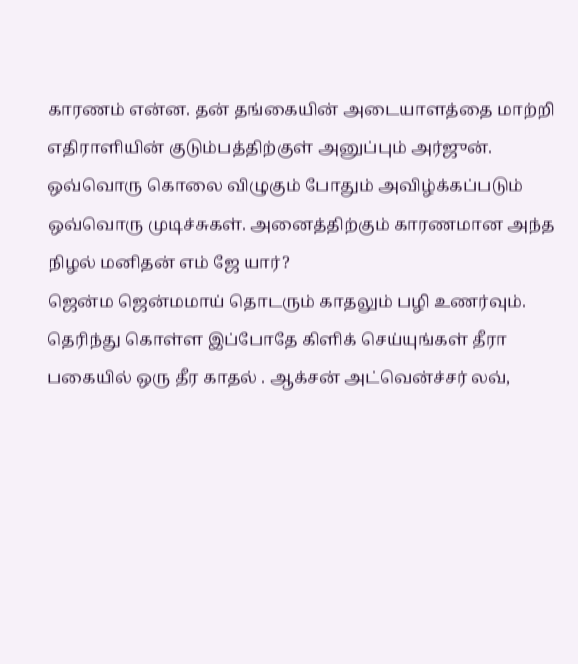காரணம் என்ன. தன் தங்கையின் அடையாளத்தை மாற்றி எதிராளியின் குடும்பத்திற்குள் அனுப்பும் அர்ஜுன். ஒவ்வொரு கொலை விழுகும் போதும் அவிழ்க்கப்படும் ஒவ்வொரு முடிச்சுகள். அனைத்திற்கும் காரணமான அந்த நிழல் மனிதன் எம் ஜே யார்?
ஜென்ம ஜென்மமாய் தொடரும் காதலும் பழி உணர்வும். தெரிந்து கொள்ள இப்போதே கிளிக் செய்யுங்கள் தீரா பகையில் ஒரு தீர காதல் . ஆக்சன் அட்வென்ச்சர் லவ்,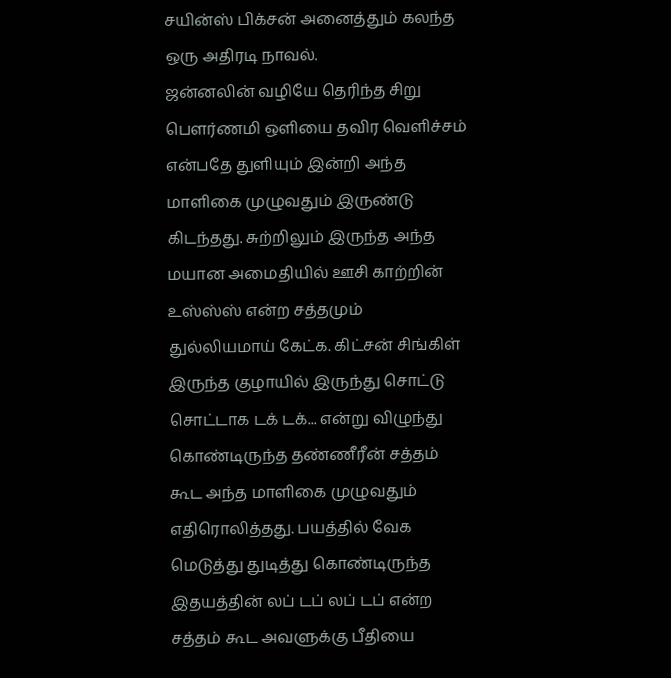சயின்ஸ் பிக்சன் அனைத்தும் கலந்த ஒரு அதிரடி நாவல்.
ஜன்னலின் வழியே தெரிந்த சிறு பௌர்ணமி ஒளியை தவிர வெளிச்சம் என்பதே துளியும் இன்றி அந்த மாளிகை முழுவதும் இருண்டு கிடந்தது. சுற்றிலும் இருந்த அந்த மயான அமைதியில் ஊசி காற்றின் உஸ்ஸ்ஸ் என்ற சத்தமும் துல்லியமாய் கேட்க. கிட்சன் சிங்கிள் இருந்த குழாயில் இருந்து சொட்டு சொட்டாக டக் டக்... என்று விழுந்து கொண்டிருந்த தண்ணீரீன் சத்தம் கூட அந்த மாளிகை முழுவதும் எதிரொலித்தது. பயத்தில் வேக மெடுத்து துடித்து கொண்டிருந்த இதயத்தின் லப் டப் லப் டப் என்ற சத்தம் கூட அவளுக்கு பீதியை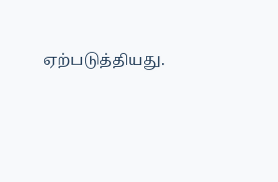ஏற்படுத்தியது.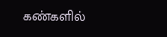கண்களில்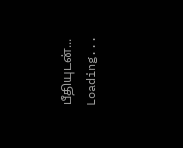பீதியுடன்...
Loading...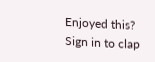Enjoyed this?
Sign in to clap